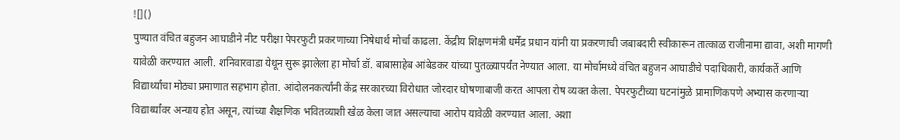![]()
पुण्यात वंचित बहुजन आघाडीने नीट परीक्षा पेपरफुटी प्रकरणाच्या निषेधार्थ मोर्चा काढला. केंद्रीय शिक्षणमंत्री धर्मेंद्र प्रधान यांनी या प्रकरणाची जबाबदारी स्वीकारून तात्काळ राजीनामा द्यावा, अशी मागणी यावेळी करण्यात आली. शनिवारवाडा येथून सुरू झालेला हा मोर्चा डॉ. बाबासाहेब आंबेडकर यांच्या पुतळ्यापर्यंत नेण्यात आला. या मोर्चामध्ये वंचित बहुजन आघाडीचे पदाधिकारी, कार्यकर्ते आणि विद्यार्थ्यांचा मोठ्या प्रमाणात सहभाग होता. आंदोलनकर्त्यांनी केंद्र सरकारच्या विरोधात जोरदार घोषणाबाजी करत आपला रोष व्यक्त केला. पेपरफुटीच्या घटनांमुळे प्रामाणिकपणे अभ्यास करणाऱ्या विद्यार्थ्यांवर अन्याय होत असून, त्यांच्या शैक्षणिक भवितव्याशी खेळ केला जात असल्याचा आरोप यावेळी करण्यात आला. अशा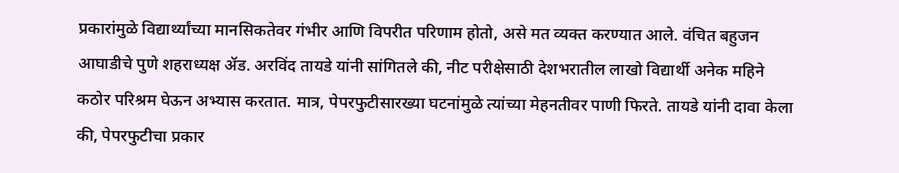प्रकारांमुळे विद्यार्थ्यांच्या मानसिकतेवर गंभीर आणि विपरीत परिणाम होतो, असे मत व्यक्त करण्यात आले. वंचित बहुजन आघाडीचे पुणे शहराध्यक्ष ॲड. अरविंद तायडे यांनी सांगितले की, नीट परीक्षेसाठी देशभरातील लाखो विद्यार्थी अनेक महिने कठोर परिश्रम घेऊन अभ्यास करतात. मात्र, पेपरफुटीसारख्या घटनांमुळे त्यांच्या मेहनतीवर पाणी फिरते. तायडे यांनी दावा केला की, पेपरफुटीचा प्रकार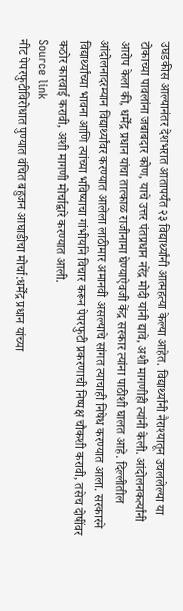उघडकीस आल्यानंतर देशभरात आतापर्यंत २३ विद्यार्थ्यांनी आत्महत्या केल्या आहेत. विद्यार्थ्यांनी नैराश्यातून उचललेल्या या टोकाच्या पावलांना जबाबदार कोण, याचे उत्तर पंतप्रधान नरेंद्र मोदी यांनी द्यावे, अशी मागणीही त्यांनी केली. आंदोलनकर्त्यांनी आरोप केला की, धर्मेंद्र प्रधान यांचा तात्काळ राजीनामा घेण्याऐवजी केंद्र सरकार त्यांना पाठीशी घालत आहे. दिल्लीतील आंदोलनादरम्यान विद्यार्थ्यांवर करण्यात आलेला लाठीमार अमानवी असल्याचे सांगत त्याचाही निषेध करण्यात आला. सरकारने विद्यार्थ्यांच्या भावना आणि त्यांच्या भविष्याचा गांभीर्याने विचार करून पेपरफुटी प्रकरणाची निष्पक्ष चौकशी करावी, तसेच दोषींवर कठोर कारवाई करावी, अशी मागणी मोर्चाद्वारे करण्यात आली.
Source link
नीट पेपरफुटीविरोधात पुण्यात वंचित बहुजन आघाडीचा मोर्चा:धर्मेंद्र प्रधान यांच्या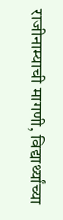राजीनाम्याची मागणी, विद्यार्थ्यांच्या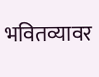भवितव्यावर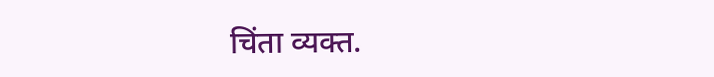चिंता व्यक्त.